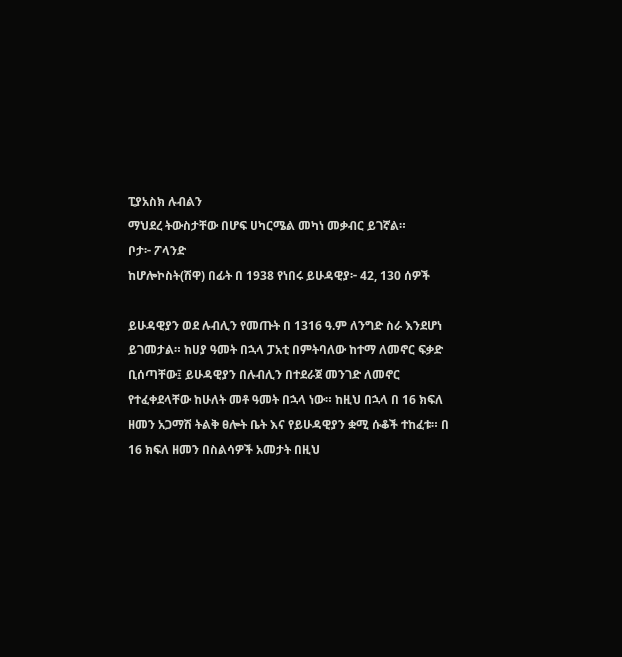ፒያአስክ ሉብልን
ማህደረ ትውስታቸው በሆፍ ሀካርሜል መካነ መቃብር ይገኛል።
ቦታ፦ ፖላንድ
ከሆሎኮስት(ሽዋ) በፊት በ 1938 የነበሩ ይሁዳዊያ፦ 42, 130 ሰዎች

ይሁዳዊያን ወደ ሉብሊን የመጡት በ 1316 ዓ.ም ለንግድ ስራ እንደሆነ ይገመታል። ከሀያ ዓመት በኋላ ፓአቲ በምትባለው ከተማ ለመኖር ፍቃድ ቢሰጣቸው፤ ይሁዳዊያን በሉብሊን በተደራጀ መንገድ ለመኖር የተፈቀደላቸው ከሁለት መቶ ዓመት በኋላ ነው። ከዚህ በኋላ በ 16 ክፍለ ዘመን አጋማሽ ትልቅ ፀሎት ቤት እና የይሁዳዊያን ቋሚ ሱቆች ተከፈቱ። በ 16 ክፍለ ዘመን በስልሳዎች አመታት በዚህ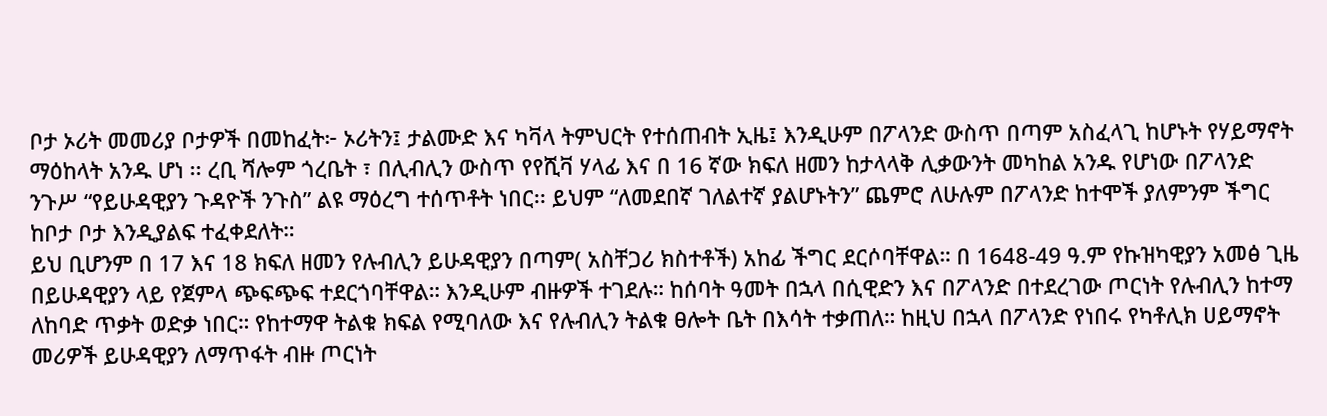ቦታ ኦሪት መመሪያ ቦታዎች በመከፈት፦ ኦሪትን፤ ታልሙድ እና ካቫላ ትምህርት የተሰጠብት ኢዜ፤ እንዲሁም በፖላንድ ውስጥ በጣም አስፈላጊ ከሆኑት የሃይማኖት ማዕከላት አንዱ ሆነ ፡፡ ረቢ ሻሎም ጎረቤት ፣ በሊብሊን ውስጥ የየሺቫ ሃላፊ እና በ 16 ኛው ክፍለ ዘመን ከታላላቅ ሊቃውንት መካከል አንዱ የሆነው በፖላንድ ንጉሥ “የይሁዳዊያን ጉዳዮች ንጉስ” ልዩ ማዕረግ ተሰጥቶት ነበር፡፡ ይህም “ለመደበኛ ገለልተኛ ያልሆኑትን” ጨምሮ ለሁሉም በፖላንድ ከተሞች ያለምንም ችግር ከቦታ ቦታ እንዲያልፍ ተፈቀደለት።
ይህ ቢሆንም በ 17 እና 18 ክፍለ ዘመን የሉብሊን ይሁዳዊያን በጣም( አስቸጋሪ ክስተቶች) አከፊ ችግር ደርሶባቸዋል። በ 1648-49 ዓ.ም የኩዝካዊያን አመፅ ጊዜ በይሁዳዊያን ላይ የጀምላ ጭፍጭፍ ተደርጎባቸዋል። እንዲሁም ብዙዎች ተገደሉ። ከሰባት ዓመት በኋላ በሲዊድን እና በፖላንድ በተደረገው ጦርነት የሉብሊን ከተማ ለከባድ ጥቃት ወድቃ ነበር። የከተማዋ ትልቁ ክፍል የሚባለው እና የሉብሊን ትልቁ ፀሎት ቤት በእሳት ተቃጠለ። ከዚህ በኋላ በፖላንድ የነበሩ የካቶሊክ ሀይማኖት መሪዎች ይሁዳዊያን ለማጥፋት ብዙ ጦርነት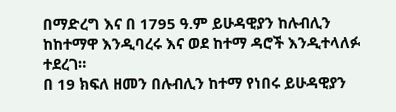በማድረግ እና በ 1795 ዓ.ም ይሁዳዊያን ከሉብሊን ከከተማዋ እንዲባረሩ እና ወደ ከተማ ዳሮች እንዲተላለፉ ተደረገ።
በ 19 ክፍለ ዘመን በሉብሊን ከተማ የነበሩ ይሁዳዊያን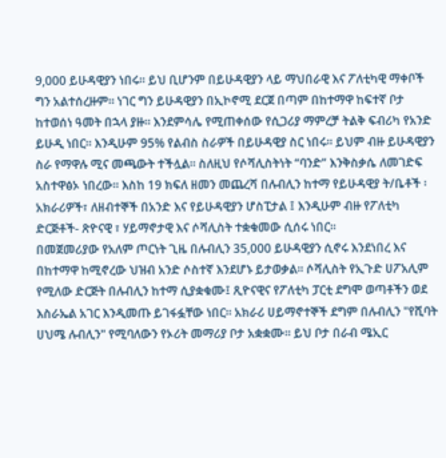9,000 ይሁዳዊያን ነበሩ። ይህ ቢሆንም በይሁዳዊያን ላይ ማህበራዊ እና ፖለቲካዊ ማቀቦች ግን አልተሰረዙም። ነገር ግን ይሁዳዊያን በኢኮኖሚ ደርጀ በጣም በከተማዋ ከፍተኛ ቦታ ከተወሰነ ዓመት በኋላ ያዙ። እንደምሳሌ የሚጠቀሰው የሲጋሪያ ማምረቻ ትልቅ ፍብሪካ የአንድ ይሁዲ ነበር። እንዲሁም 95% የልብስ ስራዎች በይሁዳዊያ ስር ነበሩ። ይህም ብዙ ይሁዳዊያን ስራ የማዋሉ ሚና መጫውት ተችሏል። ስለዚህ የሶሻሊስትነት “ባንድ” እንቅስቃሴ ለመገድፍ አስተዋፅኦ ነበረው። እስከ 19 ክፍለ ዘመን መጨረሻ በሉብሊን ከተማ የይሁዳዊያ ት/ቤቶች ፡ አክራሪዎች፣ ለዘብተኞች በአንድ እና የይሁዳዊያን ሆስፒታል ፤ እንዲሁም ብዙ የፖለቲካ ድርጅቶች- ጽዮናዊ ፣ ሃይማኖታዊ እና ሶሻሊስት ተቋቁመው ሲሰሩ ነበር።
በመጀመሪያው የአለም ጦርነት ጊዜ በሉብሊን 35,000 ይሁዳዊያን ሲኖሩ እንደነበረ እና በከተማዋ ከሚኖረው ህዝብ አንድ ሶስተኛ እንደሆኑ ይታወቃል። ሶሻሊስት የኢጉድ ሀፖአሊም የሚለው ድርጅት በሉብሊን ከተማ ሲያቋቁሙ፤ ጺዮናዊና የፖለቲካ ፓርቲ ደግሞ ወጣቶችን ወደ እስራኤል አገር እንዲመጡ ይገፋፏቸው ነበር። አክራሪ ሀይማኖተኞች ደግም በሉብሊን "የሺባት ሀህሜ ሉብሊን" የሚባለውን የኦሪት መማሪያ ቦታ አቋቋሙ። ይህ ቦታ በራብ ሜኢር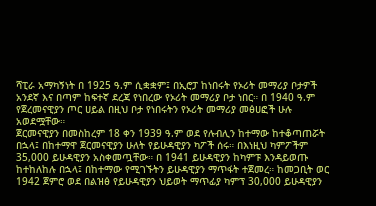ሻፒራ አማካኝነት በ 1925 ዓ.ም ሲቋቋም፤ በኢሮፓ ከነበሩት የኦሪት መማሪያ ቦታዎች አንደኛ እና በጣም ከፍተኛ ደረጃ የነበረው የኦሪት መማሪያ ቦታ ነበር። በ 1940 ዓ.ም የጀረመናዊያን ጦር ሀይል በዚህ ቦታ የነበሩትን የኦሪት መማሪያ መፅሀፎች ሁሉ አወደሟቸው።
ጀርመናዊያን በመስከረም 18 ቀን 1939 ዓ.ም ወደ የሉብሊን ከተማው ከተቆጣጠሯት በኋላ፤ በከተማዋ ጀርመናዊያን ሁለት የይሁዳዊያን ካፖች ሰሩ። በእነዚህ ካምፖችም 35,000 ይሁዳዊያን አስቀመጧቸው። በ 1941 ይሁዳዊያን ከካምፑ እንዳይወጡ ከተከለከሉ በኋላ፤ በከተማው የሚገኙትን ይሁዳዊያን ማጥፋት ተጀመረ። ከመጋቢት ወር 1942 ጀምሮ ወደ በልዝፅ የይሁዳዊያን ህይወት ማጥፊያ ካምፕ 30,000 ይሁዳዊያን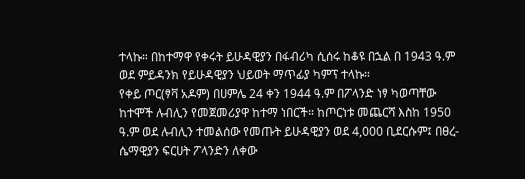ተላኩ። በከተማዋ የቀሩት ይሁዳዊያን በፋብሪካ ሲሰሩ ከቆዩ በኋል በ 1943 ዓ.ም ወደ ምይዳንክ የይሁዳዊያን ህይወት ማጥፊያ ካምፕ ተላኩ።
የቀይ ጦር(ፃቫ አዶም) በሀምሌ 24 ቀን 1944 ዓ.ም በፖላንድ ነፃ ካወጣቸው ከተሞች ሉብሊን የመጀመሪያዋ ከተማ ነበርች። ከጦርነቱ መጨርሻ እስከ 1950 ዓ.ም ወደ ሉብሊን ተመልሰው የመጡት ይሁዳዊያን ወደ 4,000 ቢደርሱም፤ በፀረ- ሴማዊያን ፍርሀት ፖላንድን ለቀው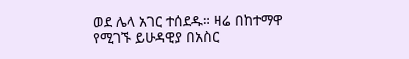ወደ ሌላ አገር ተሰደዱ። ዛሬ በከተማዋ የሚገኙ ይሁዳዊያ በአስር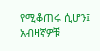የሚቆጠሩ ሲሆን፤ አብዛኛዎቹ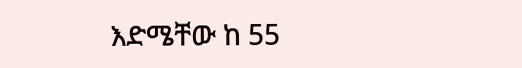እድሜቸው ከ 55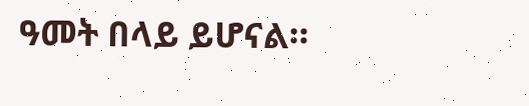ዓመት በላይ ይሆናል።